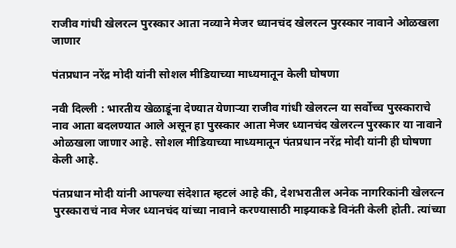राजीव गांधी खेलरत्न पुरस्कार आता नव्याने मेजर ध्यानचंद खेलरत्न पुरस्कार नावाने ओळखला जाणार

पंतप्रधान नरेंद्र मोदी यांनी सोशल मीडियाच्या माध्यमातून केली घोषणा

नवी दिल्ली : भारतीय खेळाडूंना देण्यात येणाऱ्या राजीव गांधी खेलरत्न या सर्वोच्च पुरस्काराचे नाव आता बदलण्यात आले असून हा पुरस्कार आता मेजर ध्यानचंद खेलरत्न पुरस्कार या नावाने ओळखला जाणार आहे. सोशल मीडियाच्या माध्यमातून पंतप्रधान नरेंद्र मोदी यांनी ही घोषणा केली आहे.

पंतप्रधान मोदी यांनी आपल्या संदेशात म्हटलं आहे की, देशभरातील अनेक नागरिकांनी खेलरत्न पुरस्काराचं नाव मेजर ध्यानचंद यांच्या नावाने करण्यासाठी माझ्याकडे विनंती केली होती. त्यांच्या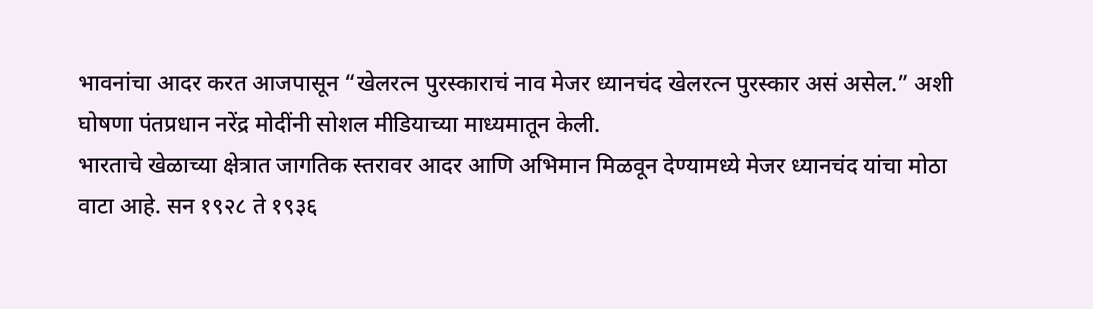भावनांचा आदर करत आजपासून “खेलरत्न पुरस्काराचं नाव मेजर ध्यानचंद खेलरत्न पुरस्कार असं असेल.” अशी घोषणा पंतप्रधान नरेंद्र मोदींनी सोशल मीडियाच्या माध्यमातून केली.
भारताचे खेळाच्या क्षेत्रात जागतिक स्तरावर आदर आणि अभिमान मिळवून देण्यामध्ये मेजर ध्यानचंद यांचा मोठा वाटा आहे. सन १९२८ ते १९३६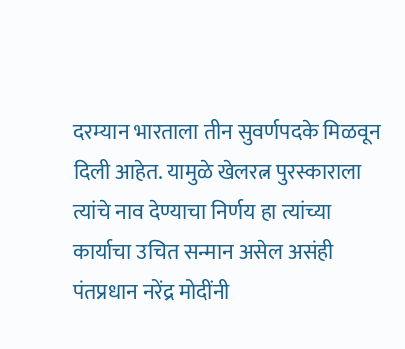दरम्यान भारताला तीन सुवर्णपदके मिळवून दिली आहेत. यामुळे खेलरत्न पुरस्काराला त्यांचे नाव देण्याचा निर्णय हा त्यांच्या कार्याचा उचित सन्मान असेल असंही पंतप्रधान नरेंद्र मोदींनी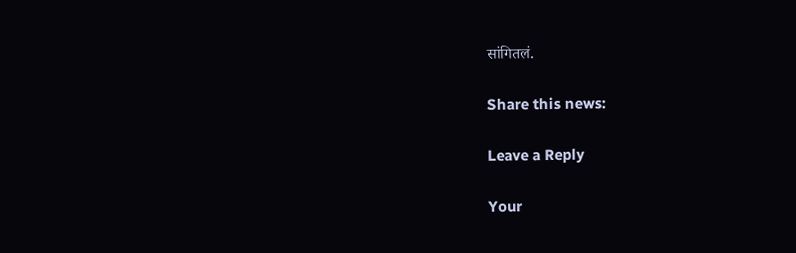सांगितलं.

Share this news:

Leave a Reply

Your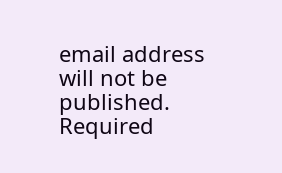email address will not be published. Required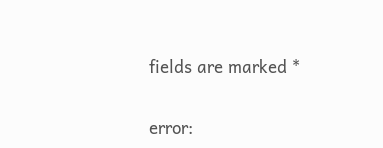fields are marked *

error: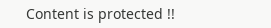Content is protected !!